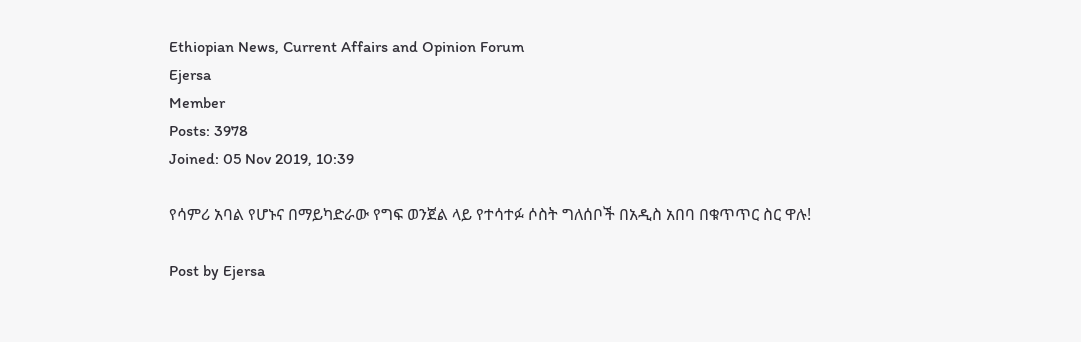Ethiopian News, Current Affairs and Opinion Forum
Ejersa
Member
Posts: 3978
Joined: 05 Nov 2019, 10:39

የሳምሪ አባል የሆኑና በማይካድራው የግፍ ወንጀል ላይ የተሳተፉ ሶስት ግለሰቦች በአዲስ አበባ በቁጥጥር ስር ዋሉ!

Post by Ejersa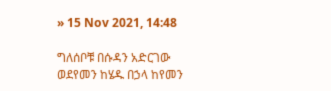» 15 Nov 2021, 14:48

ግለሰቦቹ በሱዳን አድርገው ወደየመን ከሄዱ በኃላ ከየመን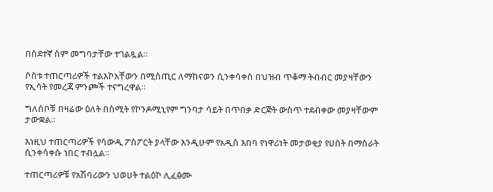በስደተኛ ስም መግባታቸው ተገልጿል።

ሶስቱ ተጠርጣሪዎች ተልእኮአቸውን በሚስጢር ለማከናወን ሲንቀሳቀስ በህዝብ ጥቆማ ትብብር መያዛቸውን የኢሳት የመረጃ ምንጮች ተናግረዋል።

ግለሰቦቹ በዛሬው ዕለት በስሚት የኮንዶሚኒየም ግንባታ ሳይት በጥበቃ ድርጅት ውስጥ ተደብቀው መያዛቸውም ታውቋል።

እነዚህ ተጠርጣሪዎች የሳውዲ ፖስፖርት ያላቸው እንዲሁም የአዲስ እበባ የነዋሪነት መታወቂያ የሀሰት በማሰራት ሲንቀሳቀሱ ነበር ተብሏል።

ተጠርጣሪዎቹ የአሽባሪውን ህወሀት ተልዕኮ ሊፈፅሙ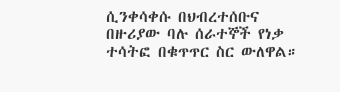ሲንቀሳቀሱ በህብረተሰቡና በዙሪያው ባሉ ሰራተኞች የነቃ ተሳትፎ በቁጥጥር ስር ውለዋል።